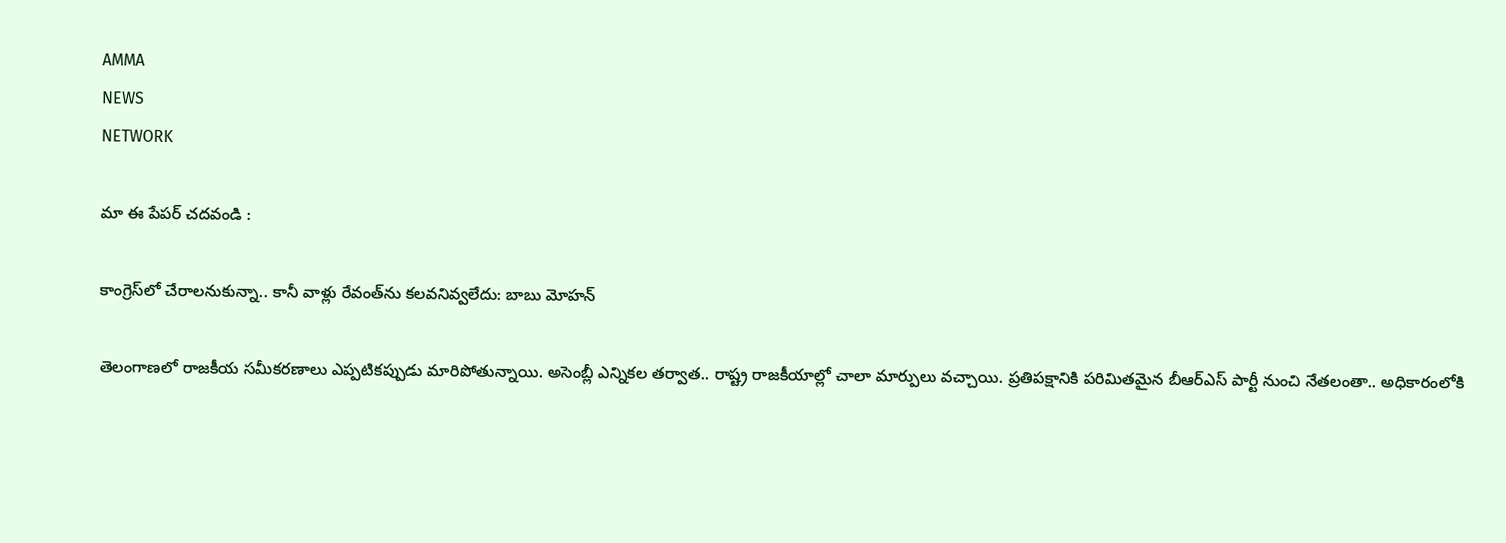AMMA
NEWS
NETWORK

మా ఈ పేపర్ చదవండి :

కాంగ్రెస్‌లో చేరాలనుకున్నా.. కానీ వాళ్లు రేవంత్‌ను కలవనివ్వలేదు: బాబు మోహన్

తెలంగాణలో రాజకీయ సమీకరణాలు ఎప్పటికప్పుడు మారిపోతున్నాయి. అసెంబ్లీ ఎన్నికల తర్వాత.. రాష్ట్ర రాజకీయాల్లో చాలా మార్పులు వచ్చాయి. ప్రతిపక్షానికి పరిమితమైన బీఆర్ఎస్ పార్టీ నుంచి నేతలంతా.. అధికారంలోకి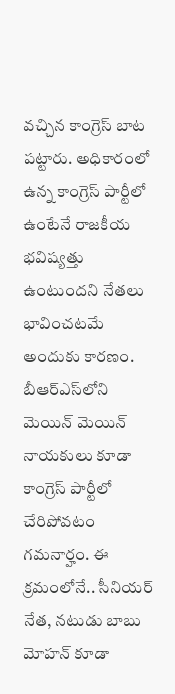వచ్చిన కాంగ్రెస్ బాట పట్టారు. అధికారంలో ఉన్న కాంగ్రెస్ పార్టీలో ఉంటేనే రాజకీయ భవిష్యత్తు ఉంటుందని నేతలు భావించటమే అందుకు కారణం. బీఆర్ఎస్‌లోని మెయిన్ మెయిన్ నాయకులు కూడా కాంగ్రెస్ పార్టీలో చేరిపోవటం గమనార్హం. ఈ క్రమంలోనే.. సీనియర్ నేత, నటుడు బాబు మోహన్ కూడా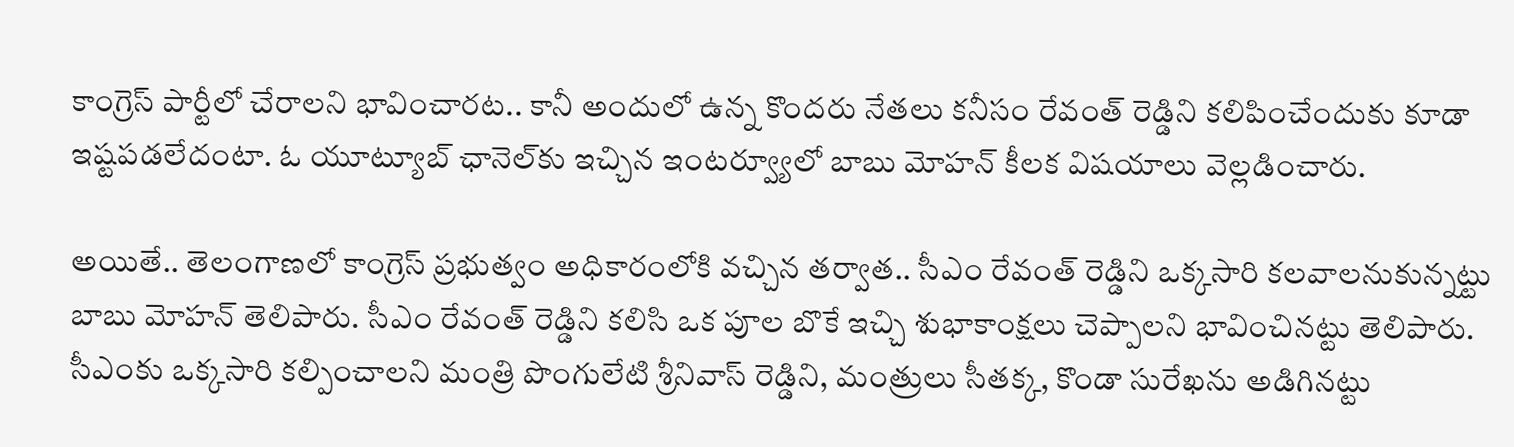కాంగ్రెస్ పార్టీలో చేరాలని భావించారట.. కానీ అందులో ఉన్న కొందరు నేతలు కనీసం రేవంత్ రెడ్డిని కలిపించేందుకు కూడా ఇష్టపడలేదంటా. ఓ యూట్యూబ్ ఛానెల్‌కు ఇచ్చిన ఇంటర్వ్యూలో బాబు మోహన్ కీలక విషయాలు వెల్లడించారు.

అయితే.. తెలంగాణలో కాంగ్రెస్ ప్రభుత్వం అధికారంలోకి వచ్చిన తర్వాత.. సీఎం రేవంత్ రెడ్డిని ఒక్కసారి కలవాలనుకున్నట్టు బాబు మోహన్ తెలిపారు. సీఎం రేవంత్ రెడ్డిని కలిసి ఒక పూల బొకే ఇచ్చి శుభాకాంక్షలు చెప్పాలని భావించినట్టు తెలిపారు. సీఎంకు ఒక్కసారి కల్పించాలని మంత్రి పొంగులేటి శ్రీనివాస్ రెడ్డిని, మంత్రులు సీతక్క, కొండా సురేఖను అడిగినట్టు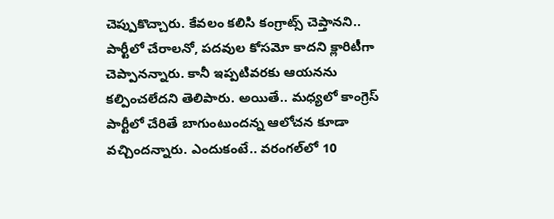చెప్పుకొచ్చారు. కేవలం కలిసి కంగ్రాట్స్ చెప్తానని.. పార్టీలో చేరాలనో, పదవుల కోసమో కాదని క్లారిటీగా చెప్పానన్నారు. కానీ ఇప్పటివరకు ఆయనను కల్పించలేదని తెలిపారు. అయితే.. మధ్యలో కాంగ్రెస్ పార్టీలో చేరితే బాగుంటుందన్న ఆలోచన కూడా వచ్చిందన్నారు. ఎందుకంటే.. వరంగల్‌లో 10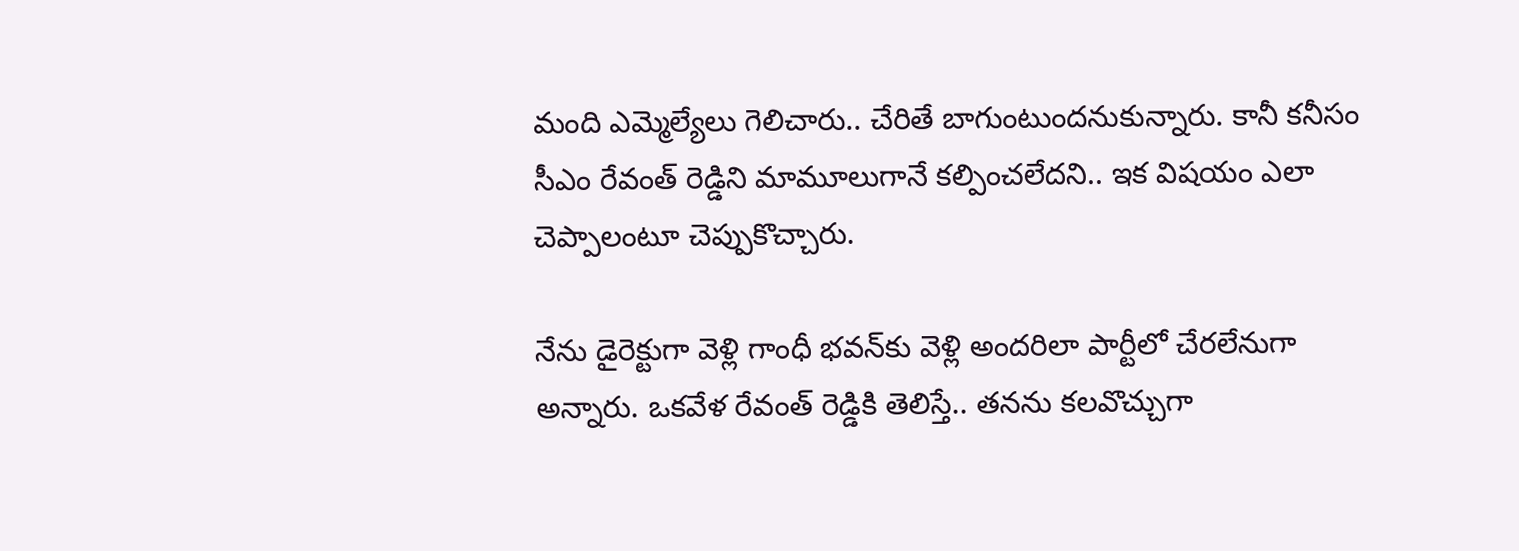మంది ఎమ్మెల్యేలు గెలిచారు.. చేరితే బాగుంటుందనుకున్నారు. కానీ కనీసం సీఎం రేవంత్ రెడ్డిని మామూలుగానే కల్పించలేదని.. ఇక విషయం ఎలా చెప్పాలంటూ చెప్పుకొచ్చారు.

నేను డైరెక్టుగా వెళ్లి గాంధీ భవన్‌కు వెళ్లి అందరిలా పార్టీలో చేరలేనుగా అన్నారు. ఒకవేళ రేవంత్ రెడ్డికి తెలిస్తే.. తనను కలవొచ్చుగా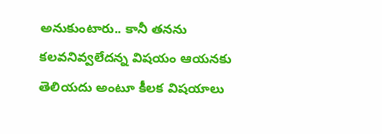అనుకుంటారు.. కానీ తనను కలవనివ్వలేదన్న విషయం ఆయనకు తెలియదు అంటూ కీలక విషయాలు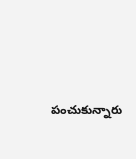పంచుకున్నారు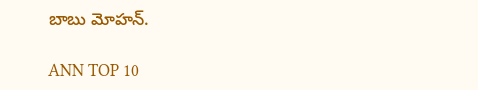బాబు మోహన్.

ANN TOP 10